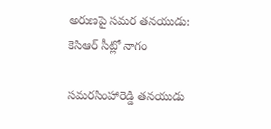అరుణపై సమర తనయుడు: కెసిఆర్ సీట్లో నాగం

సమరసింహారెడ్డి తనయుడు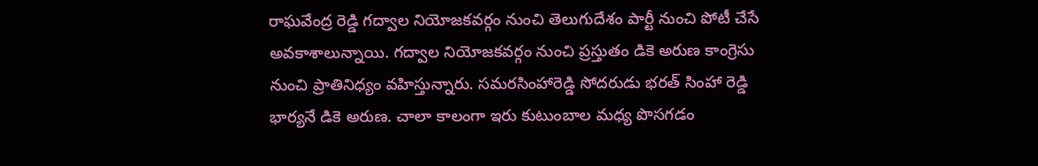రాఘవేంద్ర రెడ్డి గద్వాల నియోజకవర్గం నుంచి తెలుగుదేశం పార్టీ నుంచి పోటీ చేసే అవకాశాలున్నాయి. గద్వాల నియోజకవర్గం నుంచి ప్రస్తుతం డికె అరుణ కాంగ్రెసు నుంచి ప్రాతినిధ్యం వహిస్తున్నారు. సమరసింహారెడ్డి సోదరుడు భరత్ సింహా రెడ్డి భార్యనే డికె అరుణ. చాలా కాలంగా ఇరు కుటుంబాల మధ్య పొసగడం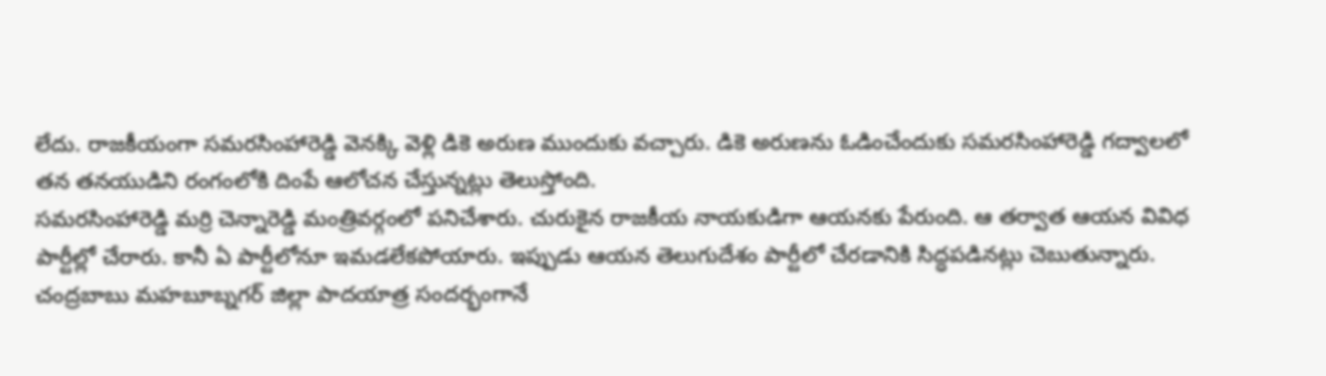లేదు. రాజకీయంగా సమరసింహారెడ్డి వెనక్కి వెళ్లి డికె అరుణ ముందుకు వచ్చారు. డికె అరుణను ఓడించేందుకు సమరసింహారెడ్డి గద్వాలలో తన తనయుడిని రంగంలోకి దింపే ఆలోచన చేస్తున్నట్లు తెలుస్తోంది.
సమరసింహారెడ్డి మర్రి చెన్నారెడ్డి మంత్రివర్గంలో పనిచేశారు. చురుకైన రాజకీయ నాయకుడిగా ఆయనకు పేరుంది. ఆ తర్వాత ఆయన వివిధ పార్టీల్లో చేరారు. కానీ ఏ పార్టీలోనూ ఇమడలేకపోయారు. ఇప్పుడు ఆయన తెలుగుదేశం పార్టీలో చేరడానికి సిద్ధపడినట్లు చెబుతున్నారు. చంద్రబాబు మహబూబ్నగర్ జిల్లా పాదయాత్ర సందర్భంగానే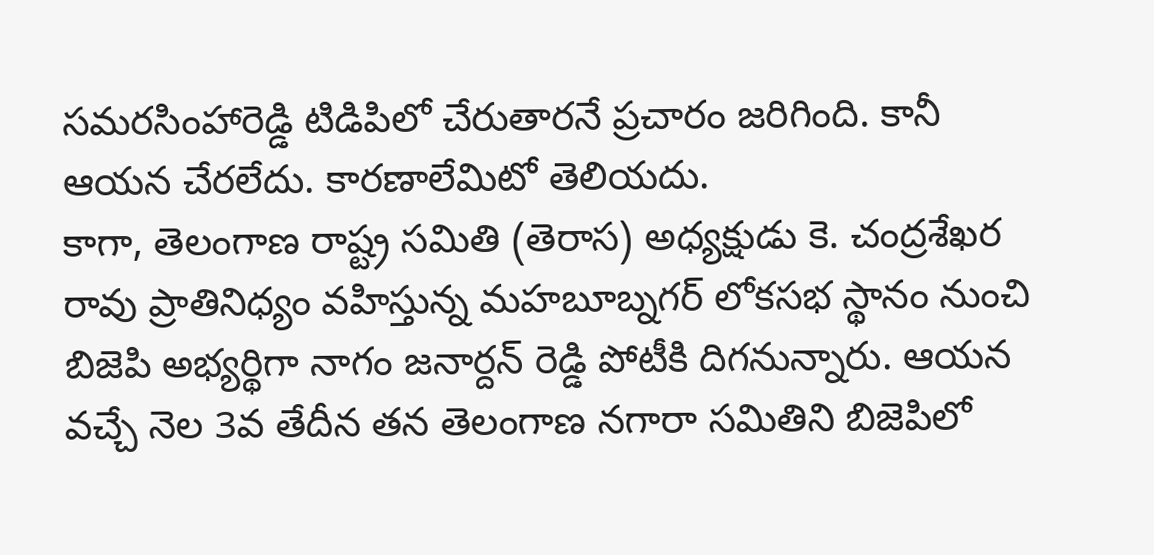సమరసింహారెడ్డి టిడిపిలో చేరుతారనే ప్రచారం జరిగింది. కానీ ఆయన చేరలేదు. కారణాలేమిటో తెలియదు.
కాగా, తెలంగాణ రాష్ట్ర సమితి (తెరాస) అధ్యక్షుడు కె. చంద్రశేఖర రావు ప్రాతినిధ్యం వహిస్తున్న మహబూబ్నగర్ లోకసభ స్థానం నుంచి బిజెపి అభ్యర్థిగా నాగం జనార్దన్ రెడ్డి పోటీకి దిగనున్నారు. ఆయన వచ్చే నెల 3వ తేదీన తన తెలంగాణ నగారా సమితిని బిజెపిలో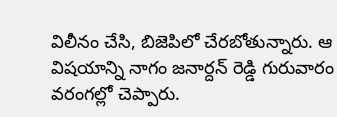విలీనం చేసి, బిజెపిలో చేరబోతున్నారు. ఆ విషయాన్ని నాగం జనార్దన్ రెడ్డి గురువారం వరంగల్లో చెప్పారు.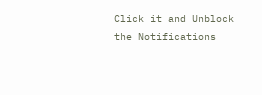Click it and Unblock the Notifications